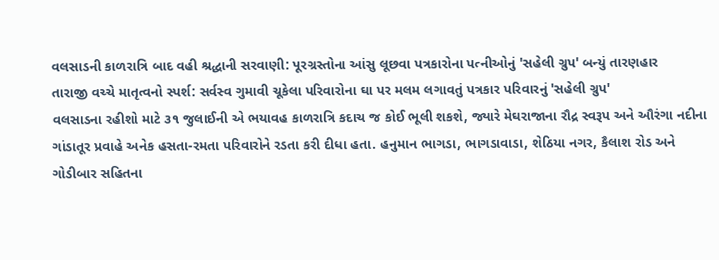વલસાડની કાળરાત્રિ બાદ વહી શ્રદ્ધાની સરવાણી: પૂરગ્રસ્તોના આંસુ લૂછવા પત્રકારોના પત્નીઓનું 'સહેલી ગ્રુપ' બન્યું તારણહાર
તારાજી વચ્ચે માતૃત્વનો સ્પર્શ: સર્વસ્વ ગુમાવી ચૂકેલા પરિવારોના ઘા પર મલમ લગાવતું પત્રકાર પરિવારનું 'સહેલી ગ્રુપ'
વલસાડના રહીશો માટે ૩૧ જુલાઈની એ ભયાવહ કાળરાત્રિ કદાચ જ કોઈ ભૂલી શકશે, જ્યારે મેઘરાજાના રૌદ્ર સ્વરૂપ અને ઔરંગા નદીના ગાંડાતૂર પ્રવાહે અનેક હસતા-રમતા પરિવારોને રડતા કરી દીધા હતા. હનુમાન ભાગડા, ભાગડાવાડા, શેઠિયા નગર, કૈલાશ રોડ અને ગોડીબાર સહિતના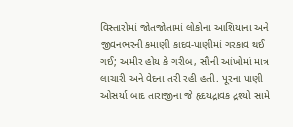વિસ્તારોમાં જોતજોતામાં લોકોના આશિયાના અને જીવનભરની કમાણી કાદવ-પાણીમાં ગરકાવ થઈ ગઈ; અમીર હોય કે ગરીબ, સૌની આંખોમાં માત્ર લાચારી અને વેદના તરી રહી હતી. પૂરના પાણી ઓસર્યા બાદ તારાજીના જે હૃદયદ્રાવક દ્રશ્યો સામે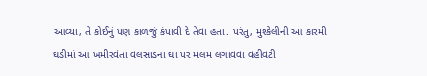આવ્યા, તે કોઈનું પણ કાળજું કંપાવી દે તેવા હતા. પરંતુ, મુશ્કેલીની આ કારમી ઘડીમાં આ ખમીરવંતા વલસાડના ઘા પર મલમ લગાવવા વહીવટી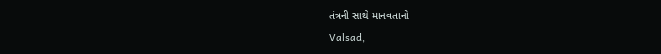તંત્રની સાથે માનવતાનો
Valsad,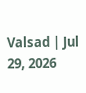Valsad | Jul 29, 2026